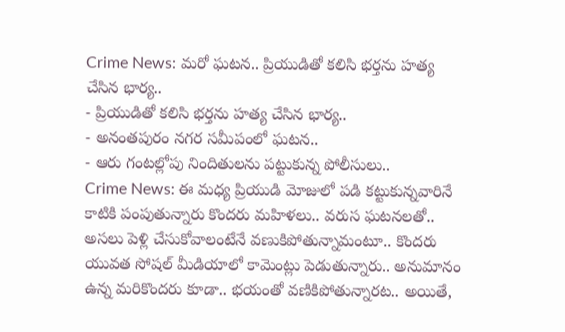Crime News: మరో ఘటన.. ప్రియుడితో కలిసి భర్తను హత్య చేసిన భార్య..
- ప్రియుడితో కలిసి భర్తను హత్య చేసిన భార్య..
- అనంతపురం నగర సమీపంలో ఘటన..
- ఆరు గంటల్లోపు నిందితులను పట్టుకున్న పోలీసులు..
Crime News: ఈ మధ్య ప్రియుడి మోజులో పడి కట్టుకున్నవారినే కాటికి పంపుతున్నారు కొందరు మహిళలు.. వరుస ఘటనలతో.. అసలు పెళ్లి చేసుకోవాలంటేనే వణుకిపోతున్నామంటూ.. కొందరు యువత సోషల్ మీడియాలో కామెంట్లు పెడుతున్నారు.. అనుమానం ఉన్న మరికొందరు కూడా.. భయంతో వణికిపోతున్నారట.. అయితే,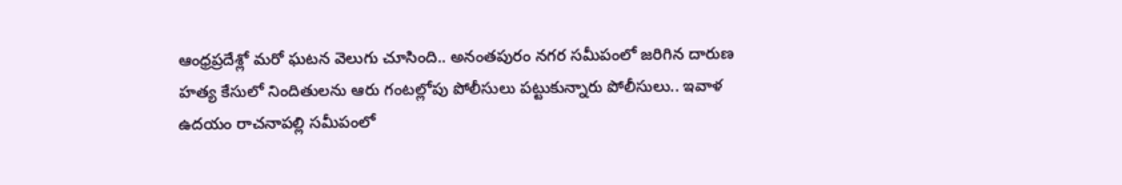ఆంధ్రప్రదేశ్లో మరో ఘటన వెలుగు చూసింది.. అనంతపురం నగర సమీపంలో జరిగిన దారుణ హత్య కేసులో నిందితులను ఆరు గంటల్లోపు పోలీసులు పట్టుకున్నారు పోలీసులు.. ఇవాళ ఉదయం రాచనాపల్లి సమీపంలో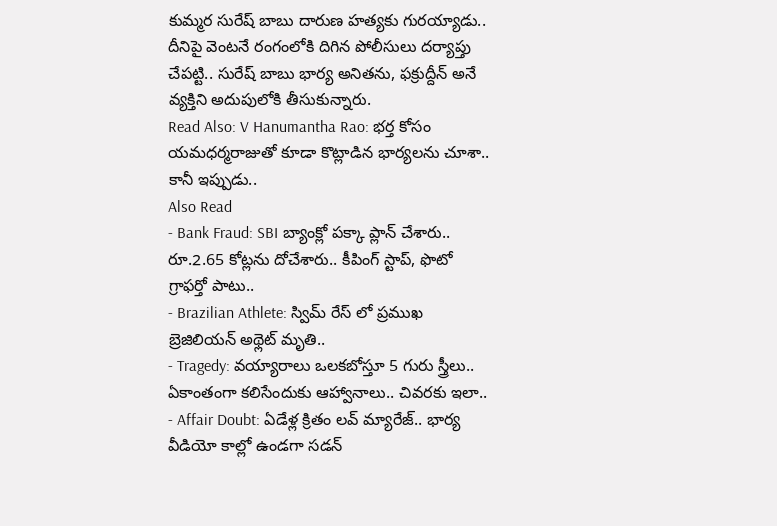కుమ్మర సురేష్ బాబు దారుణ హత్యకు గురయ్యాడు.. దీనిపై వెంటనే రంగంలోకి దిగిన పోలీసులు దర్యాప్తు చేపట్టి.. సురేష్ బాబు భార్య అనితను, ఫక్రుద్దీన్ అనే వ్యక్తిని అదుపులోకి తీసుకున్నారు.
Read Also: V Hanumantha Rao: భర్త కోసం యమధర్మరాజుతో కూడా కొట్లాడిన భార్యలను చూశా.. కానీ ఇప్పుడు..
Also Read
- Bank Fraud: SBI బ్యాంక్లో పక్కా ప్లాన్ చేశారు.. రూ.2.65 కోట్లను దోచేశారు.. కీపింగ్ స్టాప్, ఫొటో గ్రాఫర్తో పాటు..
- Brazilian Athlete: స్విమ్ రేస్ లో ప్రముఖ బ్రెజిలియన్ అథ్లెట్ మృతి..
- Tragedy: వయ్యారాలు ఒలకబోస్తూ 5 గురు స్త్రీలు.. ఏకాంతంగా కలిసేందుకు ఆహ్వానాలు.. చివరకు ఇలా..
- Affair Doubt: ఏడేళ్ల క్రితం లవ్ మ్యారేజ్.. భార్య వీడియో కాల్లో ఉండగా సడన్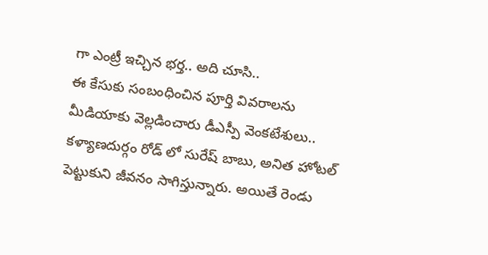గా ఎంట్రీ ఇచ్చిన భర్త.. అది చూసి..
ఈ కేసుకు సంబంధించిన పూర్తి వివరాలను మీడియాకు వెల్లడించారు డీఎస్పీ వెంకటేశులు.. కళ్యాణదుర్గం రోడ్ లో సురేష్ బాబు, అనిత హోటల్ పెట్టుకుని జీవనం సాగిస్తున్నారు. అయితే రెండు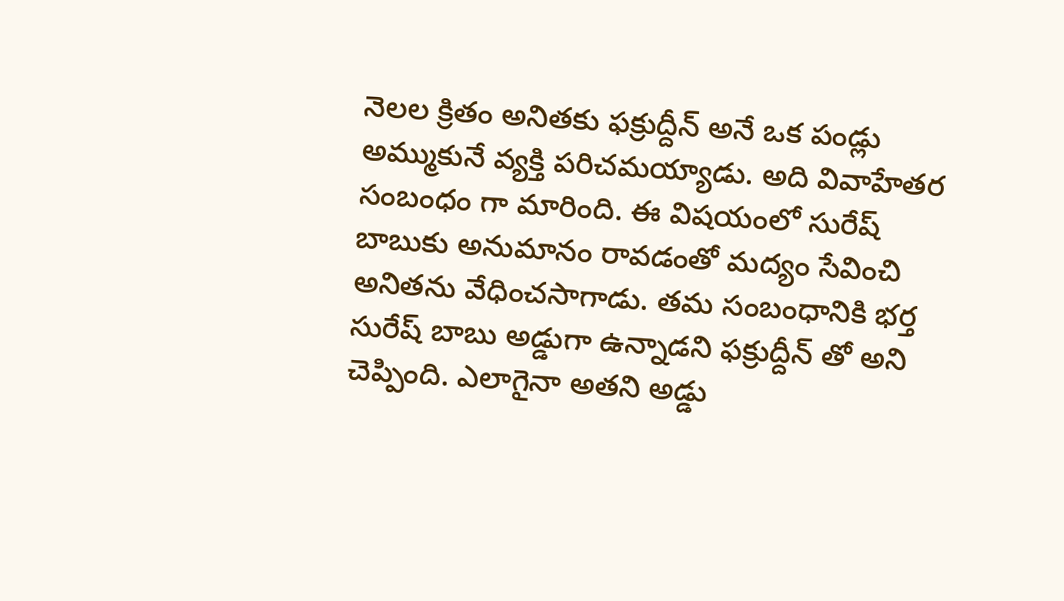నెలల క్రితం అనితకు ఫక్రుద్దీన్ అనే ఒక పండ్లు అమ్ముకునే వ్యక్తి పరిచమయ్యాడు. అది వివాహేతర సంబంధం గా మారింది. ఈ విషయంలో సురేష్ బాబుకు అనుమానం రావడంతో మద్యం సేవించి అనితను వేధించసాగాడు. తమ సంబంధానికి భర్త సురేష్ బాబు అడ్డుగా ఉన్నాడని ఫక్రుద్దీన్ తో అని చెప్పింది. ఎలాగైనా అతని అడ్డు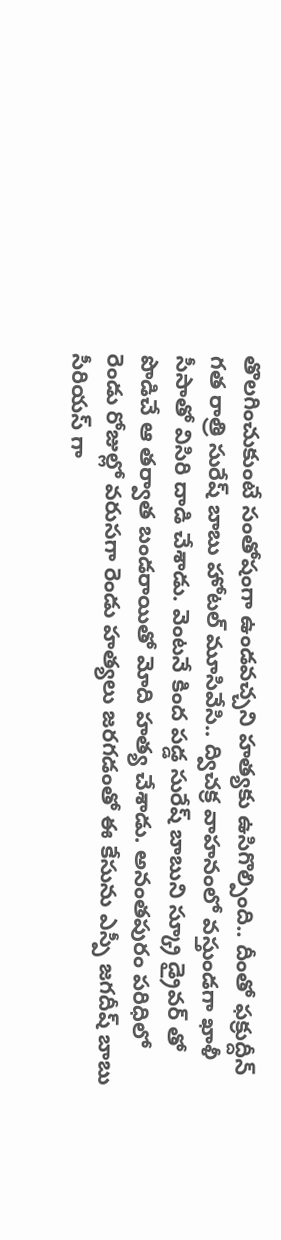తొలగించుకుంటే సంతోషంగా ఉండవచ్చని హత్యకు ఉసిగొల్పింది.. దీంతో ఫక్రుద్దీన్ గత రాత్రి సురేష్ బాబు హోటల్ మూసివేసి.. ద్విచక్ర వాహనంలో వస్తుండగా ఖాళీ సీసాతో విసిరి దాడి చేశాడు. వెంటనే కింద పడ్డ సురేష్ బాబుని స్క్రూ డ్రైవర్ తో పొడిచే ఆ తర్వాత బండరాయితో మోది హత్య చేశాడు. అనంతపురం పరిధిలో రెండు రోజుల్లో వరుసగా రెండు హత్యలు జరగడంతో ఈ కేసును ఎస్పీ జగదీష్ బాబు సీరియస్ గా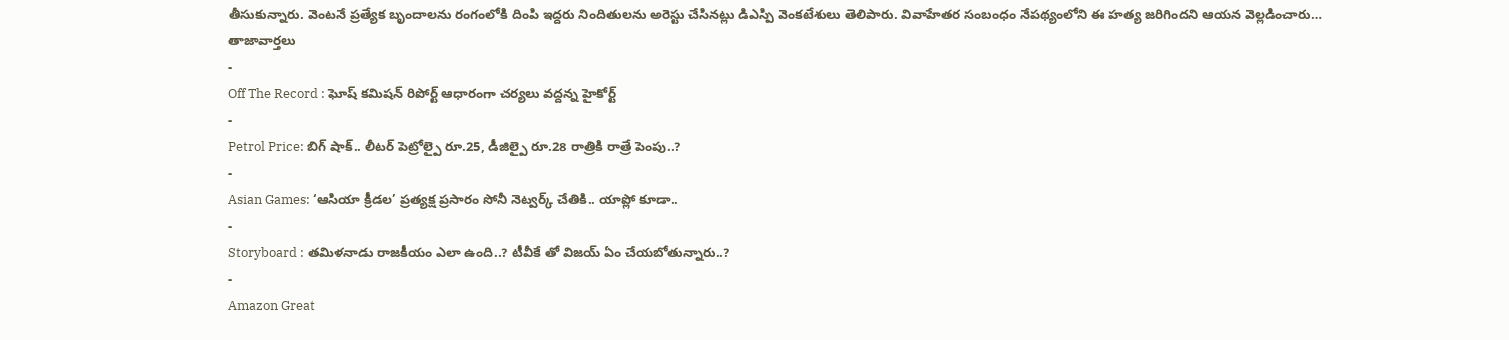తీసుకున్నారు. వెంటనే ప్రత్యేక బృందాలను రంగంలోకి దింపి ఇద్దరు నిందితులను అరెస్టు చేసినట్లు డిఎస్పి వెంకటేశులు తెలిపారు. వివాహేతర సంబంధం నేపథ్యంలోని ఈ హత్య జరిగిందని ఆయన వెల్లడించారు…
తాజావార్తలు
-
Off The Record : ఘోష్ కమిషన్ రిపోర్ట్ ఆధారంగా చర్యలు వద్దన్న హైకోర్ట్
-
Petrol Price: బిగ్ షాక్.. లీటర్ పెట్రోల్పై రూ.25, డీజిల్పై రూ.28 రాత్రికి రాత్రే పెంపు..?
-
Asian Games: ‘ఆసియా క్రీడల’ ప్రత్యక్ష ప్రసారం సోనీ నెట్వర్క్ చేతికి.. యాప్లో కూడా..
-
Storyboard : తమిళనాడు రాజకీయం ఎలా ఉంది..? టీవీకే తో విజయ్ ఏం చేయబోతున్నారు..?
-
Amazon Great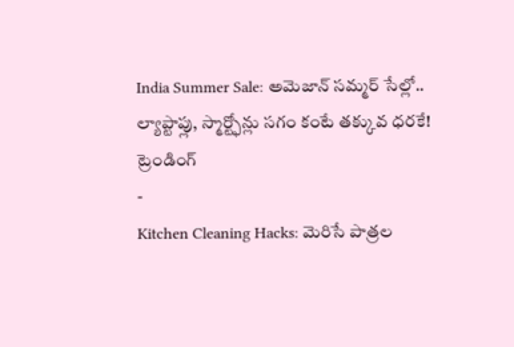India Summer Sale: అమెజాన్ సమ్మర్ సేల్లో.. ల్యాప్టాప్లు, స్మార్ట్ఫోన్లు సగం కంటే తక్కువ ధరకే!
ట్రెండింగ్
-
Kitchen Cleaning Hacks: మెరిసే పాత్రల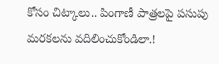కోసం చిట్కాలు.. పింగాణీ పాత్రలపై పసుపు మరకలను వదిలించుకోండిలా.!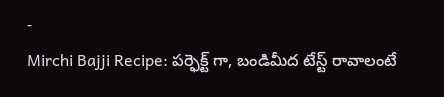-
Mirchi Bajji Recipe: పర్ఫెక్ట్ గా, బండిమీద టేస్ట్ రావాలంటే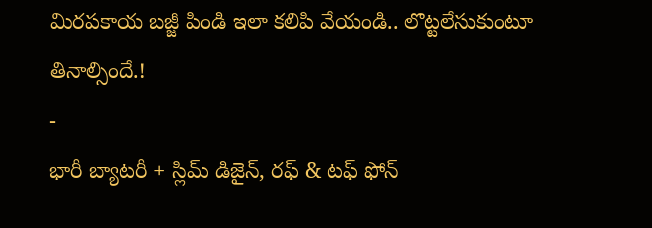మిరపకాయ బజ్జీ పిండి ఇలా కలిపి వేయండి.. లొట్టలేసుకుంటూ తినాల్సిందే.!
-
భారీ బ్యాటరీ + స్లిమ్ డిజైన్, రఫ్ & టఫ్ ఫోన్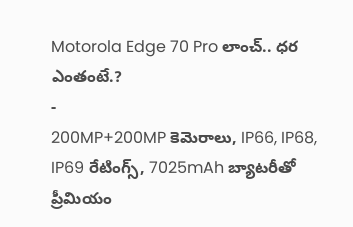Motorola Edge 70 Pro లాంచ్.. ధర ఎంతంటే.?
-
200MP+200MP కెమెరాలు, IP66, IP68, IP69 రేటింగ్స్, 7025mAh బ్యాటరీతో ప్రీమియం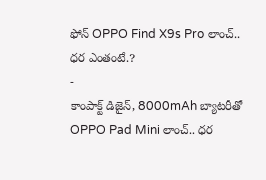ఫోన్ OPPO Find X9s Pro లాంచ్.. ధర ఎంతంటే.?
-
కాంపాక్ట్ డిజైన్, 8000mAh బ్యాటరీతో OPPO Pad Mini లాంచ్.. ధర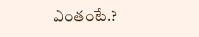ఎంతంటే.?